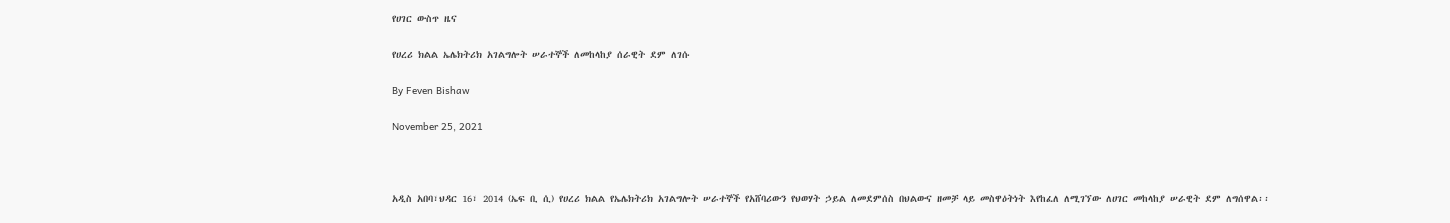የሀገር ውስጥ ዜና

የሀረሪ ክልል ኤሌክትሪክ አገልግሎት ሠራተኞች ለመከላከያ ሰራዊት ደም ለገሱ

By Feven Bishaw

November 25, 2021



አዲስ አበባ፣ህዳር 16፣ 2014 (ኤፍ ቢ ሲ) የሀረሪ ክልል የኤሌክትሪክ አገልግሎት ሠራተኞች የአሸባሪውን የህወሃት ኃይል ለመደምሰስ በህልውና ዘመቻ ላይ መስዋዕትነት እየከፈለ ለሚገኘው ለሀገር መከላከያ ሠራዊት ደም ለግሰዋል፡፡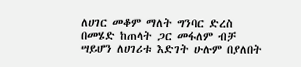ለሀገር መቆም ማለት ግንባር ድረስ በመሄድ ከጠላት ጋር መፋለም ብቻ ሣይሆን ለሀገሪቱ እድገት ሁሉም በያለበት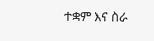ተቋም እና ስራ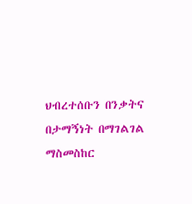ህብረተሰቡን በንቃትና በታማኝነት በማገልገል ማስመስከር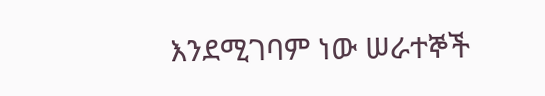እንደሚገባም ነው ሠራተኞች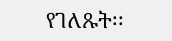የገለጹት፡፡